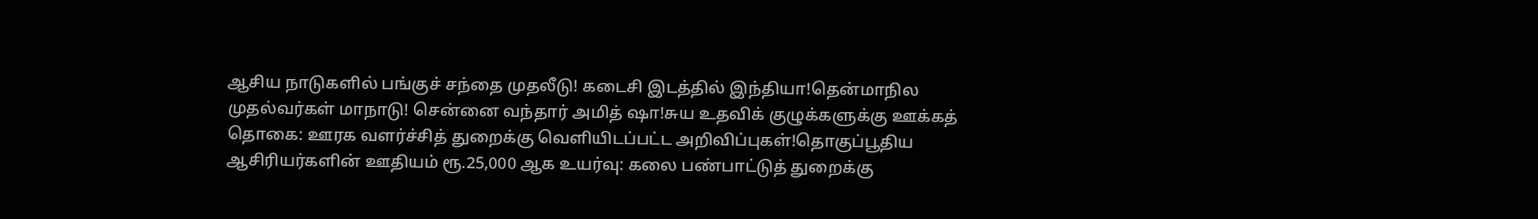ஆசிய நாடுகளில் பங்குச் சந்தை முதலீடு! கடைசி இடத்தில் இந்தியா!தென்மாநில முதல்வர்கள் மாநாடு! சென்னை வந்தார் அமித் ஷா!சுய உதவிக் குழுக்களுக்கு ஊக்கத் தொகை: ஊரக வளர்ச்சித் துறைக்கு வெளியிடப்பட்ட அறிவிப்புகள்!தொகுப்பூதிய ஆசிரியர்களின் ஊதியம் ரூ.25,000 ஆக உயர்வு: கலை பண்பாட்டுத் துறைக்கு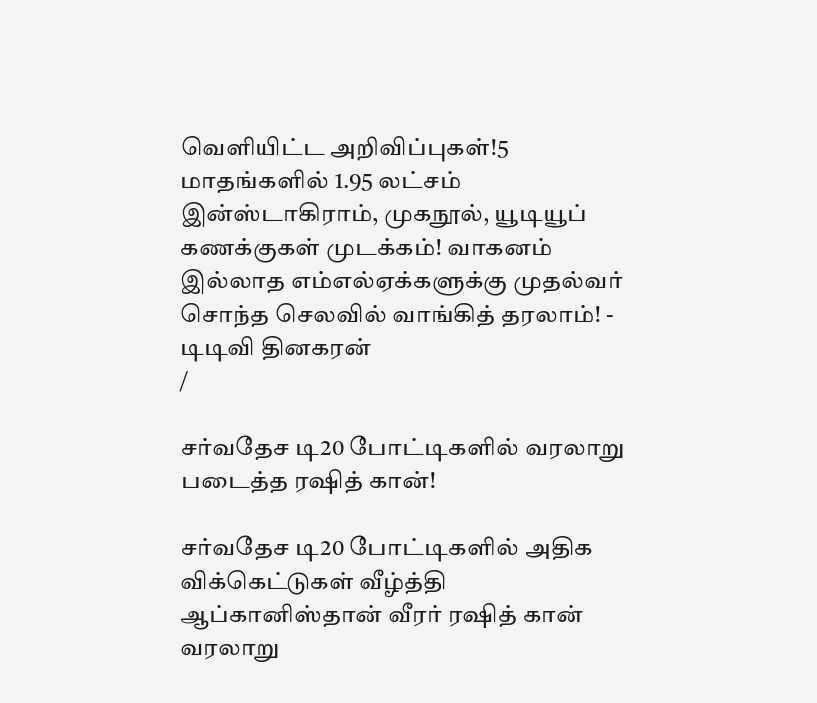வெளியிட்ட அறிவிப்புகள்!5 மாதங்களில் 1.95 லட்சம் இன்ஸ்டாகிராம், முகநூல், யூடியூப் கணக்குகள் முடக்கம்! வாகனம் இல்லாத எம்எல்ஏக்களுக்கு முதல்வர் சொந்த செலவில் வாங்கித் தரலாம்! - டிடிவி தினகரன்
/

சர்வதேச டி20 போட்டிகளில் வரலாறு படைத்த ரஷித் கான்!

சர்வதேச டி20 போட்டிகளில் அதிக விக்கெட்டுகள் வீழ்த்தி ஆப்கானிஸ்தான் வீரர் ரஷித் கான் வரலாறு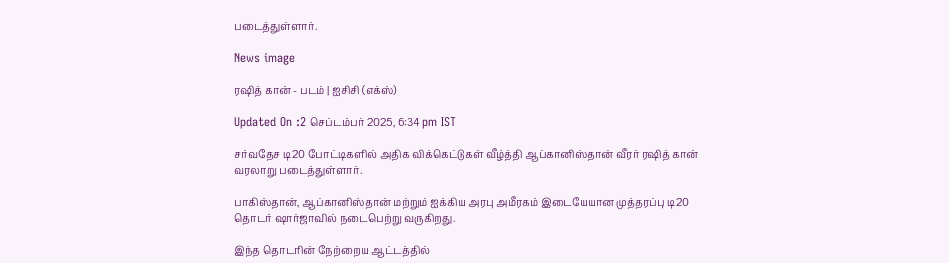படைத்துள்ளார்.

News image

ரஷித் கான் - படம் | ஐசிசி (எக்ஸ்)

Updated On :2 செப்டம்பர் 2025, 6:34 pm IST

சர்வதேச டி20 போட்டிகளில் அதிக விக்கெட்டுகள் வீழ்த்தி ஆப்கானிஸ்தான் வீரர் ரஷித் கான் வரலாறு படைத்துள்ளார்.

பாகிஸ்தான், ஆப்கானிஸ்தான் மற்றும் ஐக்கிய அரபு அமீரகம் இடையேயான முத்தரப்பு டி20 தொடர் ஷார்ஜாவில் நடைபெற்று வருகிறது.

இந்த தொடரின் நேற்றைய ஆட்டத்தில்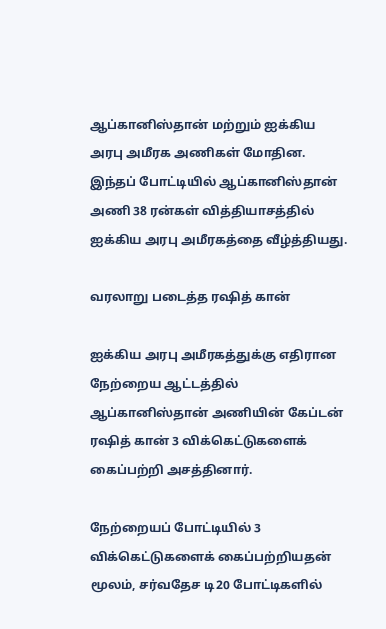ஆப்கானிஸ்தான் மற்றும் ஐக்கிய அரபு அமீரக அணிகள் மோதின. இந்தப் போட்டியில் ஆப்கானிஸ்தான் அணி 38 ரன்கள் வித்தியாசத்தில் ஐக்கிய அரபு அமீரகத்தை வீழ்த்தியது.

வரலாறு படைத்த ரஷித் கான்

ஐக்கிய அரபு அமீரகத்துக்கு எதிரான நேற்றைய ஆட்டத்தில் ஆப்கானிஸ்தான் அணியின் கேப்டன் ரஷித் கான் 3 விக்கெட்டுகளைக் கைப்பற்றி அசத்தினார்.

நேற்றையப் போட்டியில் 3 விக்கெட்டுகளைக் கைப்பற்றியதன் மூலம், சர்வதேச டி20 போட்டிகளில்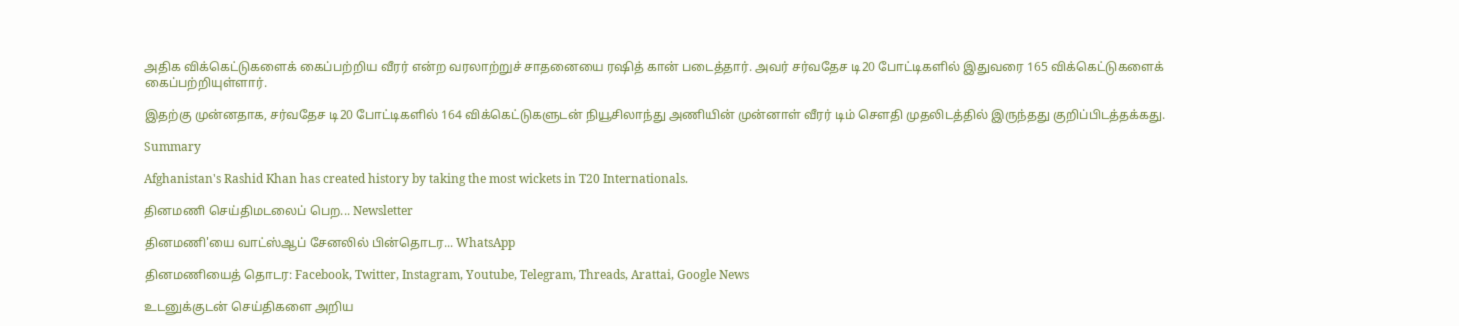அதிக விக்கெட்டுகளைக் கைப்பற்றிய வீரர் என்ற வரலாற்றுச் சாதனையை ரஷித் கான் படைத்தார். அவர் சர்வதேச டி20 போட்டிகளில் இதுவரை 165 விக்கெட்டுகளைக் கைப்பற்றியுள்ளார்.

இதற்கு முன்னதாக, சர்வதேச டி20 போட்டிகளில் 164 விக்கெட்டுகளுடன் நியூசிலாந்து அணியின் முன்னாள் வீரர் டிம் சௌதி முதலிடத்தில் இருந்தது குறிப்பிடத்தக்கது.

Summary

Afghanistan's Rashid Khan has created history by taking the most wickets in T20 Internationals.

தினமணி செய்திமடலைப் பெற... Newsletter

தினமணி'யை வாட்ஸ்ஆப் சேனலில் பின்தொடர... WhatsApp

தினமணியைத் தொடர: Facebook, Twitter, Instagram, Youtube, Telegram, Threads, Arattai, Google News

உடனுக்குடன் செய்திகளை அறிய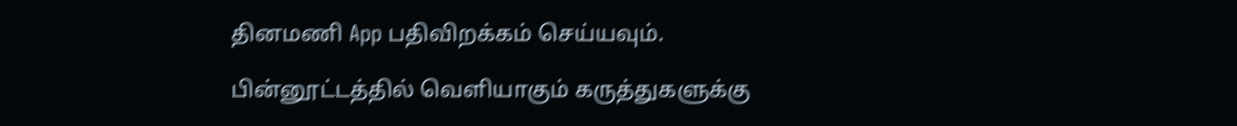தினமணி App பதிவிறக்கம் செய்யவும்.

பின்னூட்டத்தில் வெளியாகும் கருத்துகளுக்கு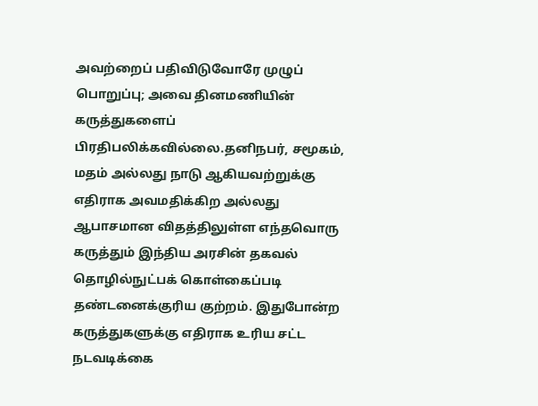அவற்றைப் பதிவிடுவோரே முழுப் பொறுப்பு; அவை தினமணியின் கருத்துகளைப் பிரதிபலிக்கவில்லை.தனிநபர், சமூகம், மதம் அல்லது நாடு ஆகியவற்றுக்கு எதிராக அவமதிக்கிற அல்லது ஆபாசமான விதத்திலுள்ள எந்தவொரு கருத்தும் இந்திய அரசின் தகவல் தொழில்நுட்பக் கொள்கைப்படி தண்டனைக்குரிய குற்றம். இதுபோன்ற கருத்துகளுக்கு எதிராக உரிய சட்ட நடவடிக்கை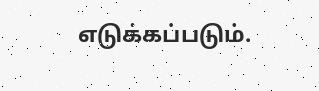எடுக்கப்படும்.